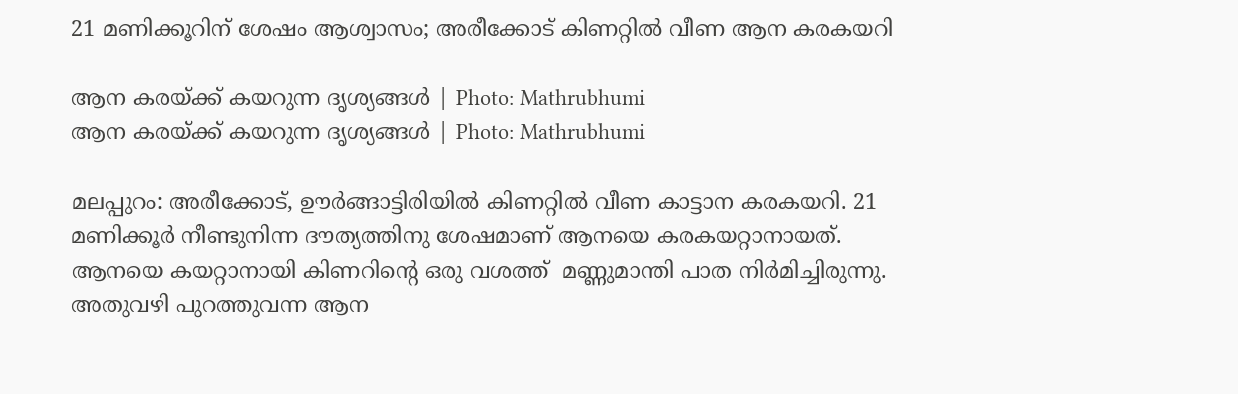21 മണിക്കൂറിന് ശേഷം ആശ്വാസം; അരീക്കോട് കിണറ്റിൽ വീണ ആന കരകയറി

ആന കരയ്ക്ക് കയറുന്ന ദൃശ്യങ്ങൾ | Photo: Mathrubhumi
ആന കരയ്ക്ക് കയറുന്ന ദൃശ്യങ്ങൾ | Photo: Mathrubhumi

മലപ്പുറം: അരീക്കോട്, ഊര്‍ങ്ങാട്ടിരിയില്‍ കിണറ്റില്‍ വീണ കാട്ടാന കരകയറി. 21 മണിക്കൂർ നീണ്ടുനിന്ന ദൗത്യത്തിനു ശേഷമാണ് ആനയെ കരകയറ്റാനായത്. ആനയെ കയറ്റാനായി കിണറിൻ്റെ ഒരു വശത്ത്  മണ്ണുമാന്തി പാത നിർമിച്ചിരുന്നു. അതുവഴി പുറത്തുവന്ന ആന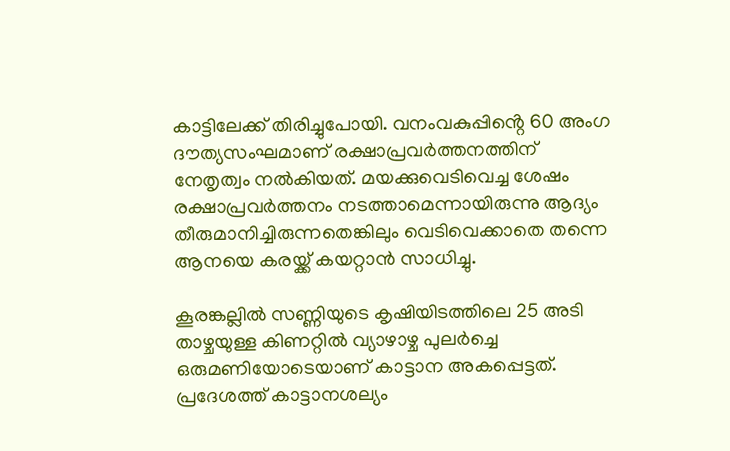കാട്ടിലേക്ക് തിരിച്ചുപോയി. വനംവകുപ്പിൻ്റെ 60 അംഗ ദൗത്യസംഘമാണ് രക്ഷാപ്രവർത്തനത്തിന് നേതൃത്വം നൽകിയത്. മയക്കുവെടിവെച്ച ശേഷം രക്ഷാപ്രവര്‍ത്തനം നടത്താമെന്നായിരുന്നു ആദ്യം തീരുമാനിച്ചിരുന്നതെങ്കിലും വെടിവെക്കാതെ തന്നെ ആനയെ കരയ്ക്ക് കയറ്റാന്‍ സാധിച്ചു.

കൂരങ്കല്ലില്‍ സണ്ണിയുടെ കൃഷിയിടത്തിലെ 25 അടി താഴ്ചയുള്ള കിണറ്റില്‍ വ്യാഴാഴ്ച പുലര്‍ച്ചെ ഒരുമണിയോടെയാണ് കാട്ടാന അകപ്പെട്ടത്. പ്രദേശത്ത് കാട്ടാനശല്യം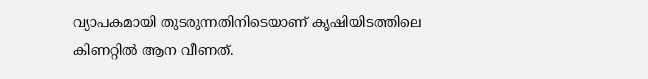വ്യാപകമായി തുടരുന്നതിനിടെയാണ് കൃഷിയിടത്തിലെ കിണറ്റില്‍ ആന വീണത്.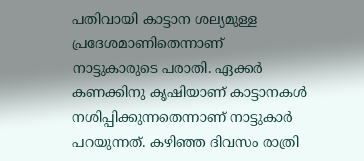പതിവായി കാട്ടാന ശല്യമുള്ള പ്രദേശമാണിതെന്നാണ് നാട്ടുകാരുടെ പരാതി. ഏക്കര്‍ കണക്കിനു കൃഷിയാണ് കാട്ടാനകള്‍ നശിപ്പിക്കുന്നതെന്നാണ് നാട്ടുകാര്‍ പറയുന്നത്. കഴിഞ്ഞ ദിവസം രാത്രി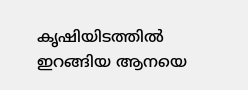കൃഷിയിടത്തില്‍ ഇറങ്ങിയ ആനയെ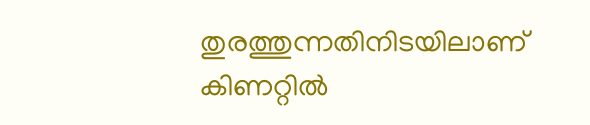തുരത്തുന്നതിനിടയിലാണ്  കിണറ്റില്‍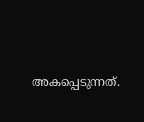അകപ്പെടുന്നത്.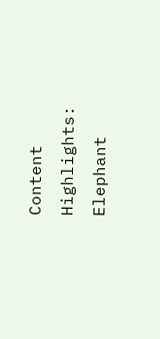Content Highlights: Elephant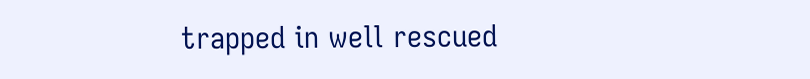trapped in well rescued